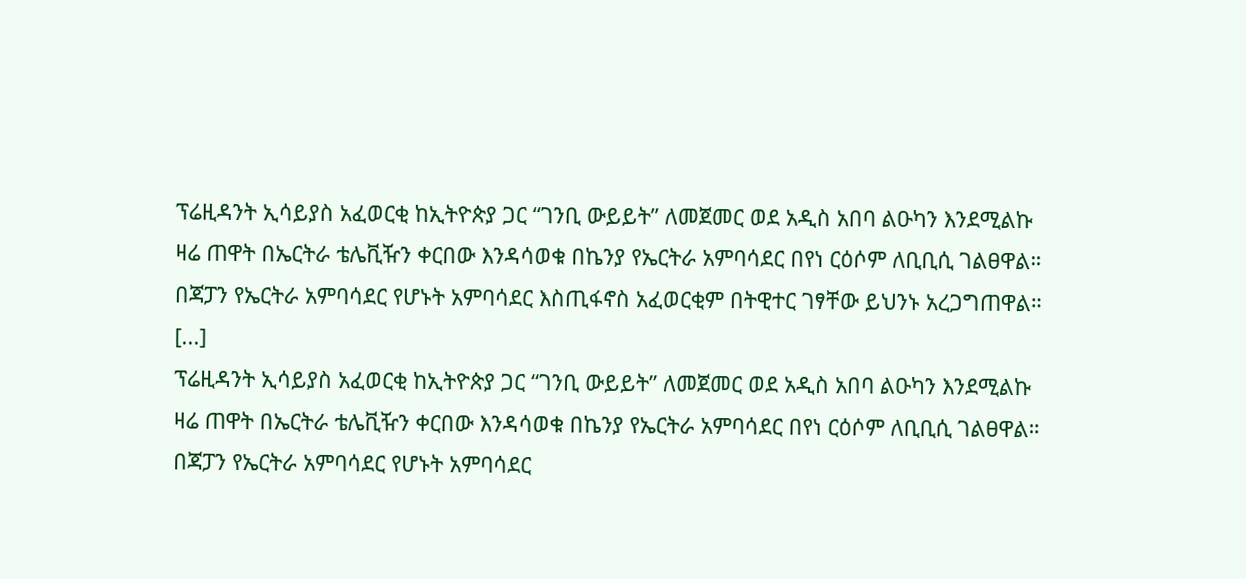ፕሬዚዳንት ኢሳይያስ አፈወርቂ ከኢትዮጵያ ጋር “ገንቢ ውይይት” ለመጀመር ወደ አዲስ አበባ ልዑካን እንደሚልኩ ዛሬ ጠዋት በኤርትራ ቴሌቪዥን ቀርበው እንዳሳወቁ በኬንያ የኤርትራ አምባሳደር በየነ ርዕሶም ለቢቢሲ ገልፀዋል። በጃፓን የኤርትራ አምባሳደር የሆኑት አምባሳደር እስጢፋኖስ አፈወርቂም በትዊተር ገፃቸው ይህንኑ አረጋግጠዋል።                                      [...]
ፕሬዚዳንት ኢሳይያስ አፈወርቂ ከኢትዮጵያ ጋር “ገንቢ ውይይት” ለመጀመር ወደ አዲስ አበባ ልዑካን እንደሚልኩ ዛሬ ጠዋት በኤርትራ ቴሌቪዥን ቀርበው እንዳሳወቁ በኬንያ የኤርትራ አምባሳደር በየነ ርዕሶም ለቢቢሲ ገልፀዋል። በጃፓን የኤርትራ አምባሳደር የሆኑት አምባሳደር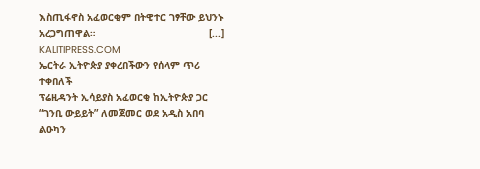እስጢፋኖስ አፈወርቂም በትዊተር ገፃቸው ይህንኑ አረጋግጠዋል።                                      [...]
KALITIPRESS.COM
ኤርትራ ኢትዮጵያ ያቀረበችውን የሰላም ጥሪ ተቀበለች
ፕሬዚዳንት ኢሳይያስ አፈወርቂ ከኢትዮጵያ ጋር “ገንቢ ውይይት” ለመጀመር ወደ አዲስ አበባ ልዑካን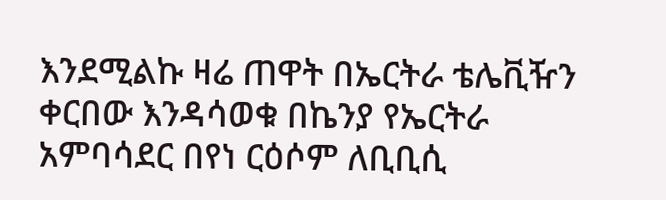እንደሚልኩ ዛሬ ጠዋት በኤርትራ ቴሌቪዥን ቀርበው እንዳሳወቁ በኬንያ የኤርትራ አምባሳደር በየነ ርዕሶም ለቢቢሲ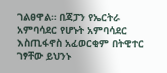ገልፀዋል። በጃፓን የኤርትራ አምባሳደር የሆኑት አምባሳደር እስጢፋኖስ አፈወርቂም በትዊተር ገፃቸው ይህንኑ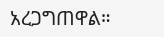አረጋግጠዋል።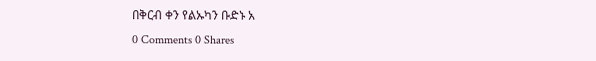በቅርብ ቀን የልኡካን ቡድኑ አ
0 Comments 0 Shares